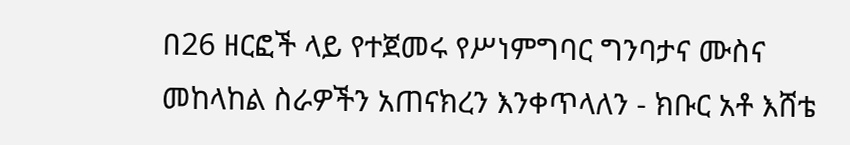በ26 ዘርፎች ላይ የተጀመሩ የሥነምግባር ግንባታና ሙስና መከላከል ስራዎችን አጠናክረን እንቀጥላለን - ክቡር አቶ እሸቴ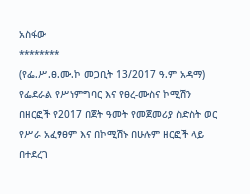አስፋው
********
(የፌ.ሥ.ፀ.ሙ.ኮ መጋቢት 13/2017 ዓ.ም አዳማ) የፌደራል የሥነምግባር እና የፀረ-ሙስና ኮሚሽን በዘርፎች የ2017 በጀት ዓመት የመጀመሪያ ስድስት ወር የሥራ አፈፃፀም እና በኮሚሽኑ በሁሉም ዘርፎች ላይ በተደረገ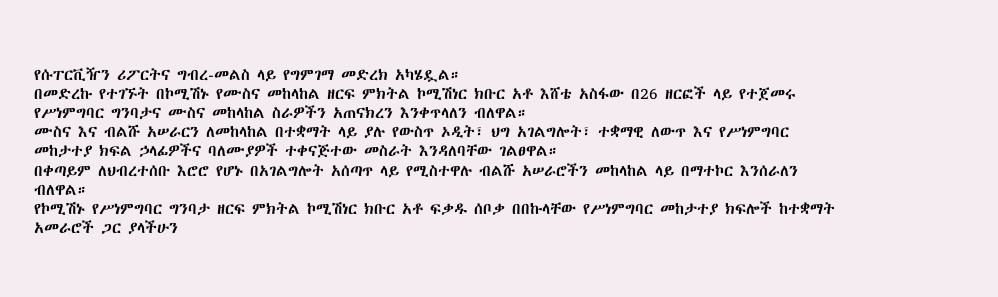የሱፐርቪዥን ሪፖርትና ግብረ-መልስ ላይ የግምገማ መድረክ አካሄዷል።
በመድረኩ የተገኙት በኮሚሽኑ የሙስና መከላከል ዘርፍ ምክትል ኮሚሽነር ክቡር አቶ እሸቴ አስፋው በ26 ዘርፎች ላይ የተጀመሩ የሥነምግባር ግንባታና ሙስና መከላከል ስራዎችን አጠናክረን እንቀጥላለን ብለዋል።
ሙስና እና ብልሹ አሠራርን ለመከላከል በተቋማት ላይ ያሉ የውስጥ ኦዲት፣ ህግ አገልግሎት፣ ተቋማዊ ለውጥ እና የሥነምግባር መከታተያ ክፍል ኃላፊዎችና ባለሙያዎች ተቀናጅተው መስራት እንዳለባቸው ገልፀዋል።
በቀጣይም ለህብረተሰቡ እሮሮ የሆኑ በአገልግሎት አሰጣጥ ላይ የሚስተዋሉ ብልሹ አሠራሮችን መከላከል ላይ በማተኮር እንሰራለን ብለዋል።
የኮሚሽኑ የሥነምግባር ግንባታ ዘርፍ ምክትል ኮሚሽነር ክቡር አቶ ፍቃዱ ሰቦቃ በበኩላቸው የሥነምግባር መከታተያ ክፍሎች ከተቋማት አመራሮች ጋር ያላችሁን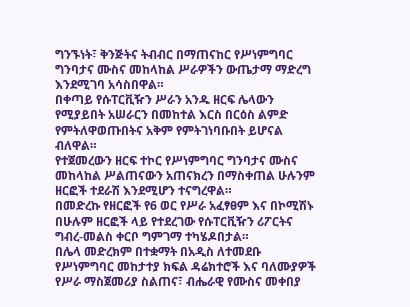ግንኙነት፣ ቅንጅትና ትብብር በማጠናከር የሥነምግባር ግንባታና ሙስና መከላከል ሥራዎችን ውጤታማ ማድረግ እንደሚገባ አሳስበዋል።
በቀጣይ የሱፐርቪዥን ሥራን አንዱ ዘርፍ ሌላውን የሚያይበት አሠራርን በመከተል እርስ በርዕስ ልምድ የምትለዋወጡበትና አቅም የምትገነባቡበት ይሆናል ብለዋል።
የተጀመረውን ዘርፍ ተኮር የሥነምግባር ግንባታና ሙስና መከላከል ሥልጠናውን አጠናክረን በማስቀጠል ሁሉንም ዘርፎች ተደራሽ እንደሚሆን ተናግረዋል።
በመድረኩ የዘርፎች የ6 ወር የሥራ አፈፃፀም እና በኮሚሽኑ በሁሉም ዘርፎች ላይ የተደረገው የሱፐርቪዥን ሪፖርትና ግብረ-መልስ ቀርቦ ግምገማ ተካሄዶበታል።
በሌላ መድረክም በተቋማት በአዲስ ለተመደቡ የሥነምግባር መከታተያ ክፍል ዳሬክተሮች እና ባለሙያዎች የሥራ ማስጀመሪያ ስልጠና፣ ብሔራዊ የሙስና መቀበያ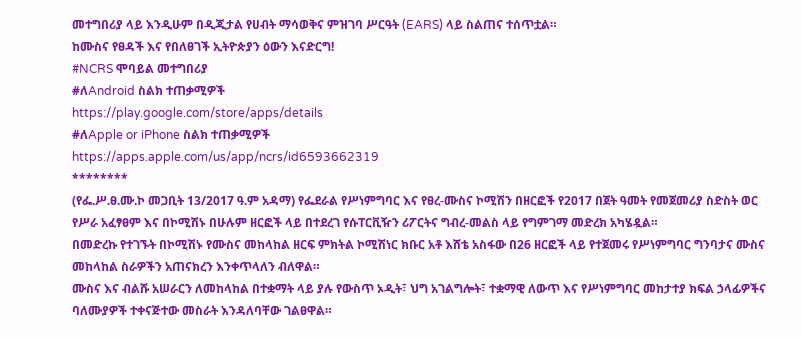መተግበሪያ ላይ እንዲሁም በዲጂታል የሀብት ማሳወቅና ምዝገባ ሥርዓት (EARS) ላይ ስልጠና ተሰጥቷል።
ከሙስና የፀዳች እና የበለፀገች ኢትዮጵያን ዕውን እናድርግ!
#NCRS ሞባይል መተግበሪያ
#ለAndroid ስልክ ተጠቃሚዎች
https://play.google.com/store/apps/details
#ለApple or iPhone ስልክ ተጠቃሚዎች
https://apps.apple.com/us/app/ncrs/id6593662319
********
(የፌ.ሥ.ፀ.ሙ.ኮ መጋቢት 13/2017 ዓ.ም አዳማ) የፌደራል የሥነምግባር እና የፀረ-ሙስና ኮሚሽን በዘርፎች የ2017 በጀት ዓመት የመጀመሪያ ስድስት ወር የሥራ አፈፃፀም እና በኮሚሽኑ በሁሉም ዘርፎች ላይ በተደረገ የሱፐርቪዥን ሪፖርትና ግብረ-መልስ ላይ የግምገማ መድረክ አካሄዷል።
በመድረኩ የተገኙት በኮሚሽኑ የሙስና መከላከል ዘርፍ ምክትል ኮሚሽነር ክቡር አቶ እሸቴ አስፋው በ26 ዘርፎች ላይ የተጀመሩ የሥነምግባር ግንባታና ሙስና መከላከል ስራዎችን አጠናክረን እንቀጥላለን ብለዋል።
ሙስና እና ብልሹ አሠራርን ለመከላከል በተቋማት ላይ ያሉ የውስጥ ኦዲት፣ ህግ አገልግሎት፣ ተቋማዊ ለውጥ እና የሥነምግባር መከታተያ ክፍል ኃላፊዎችና ባለሙያዎች ተቀናጅተው መስራት እንዳለባቸው ገልፀዋል።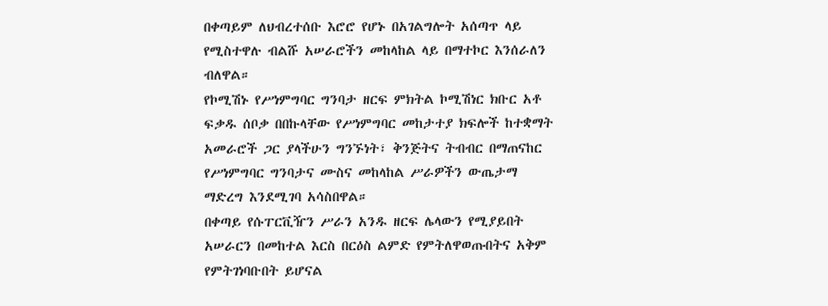በቀጣይም ለህብረተሰቡ እሮሮ የሆኑ በአገልግሎት አሰጣጥ ላይ የሚስተዋሉ ብልሹ አሠራሮችን መከላከል ላይ በማተኮር እንሰራለን ብለዋል።
የኮሚሽኑ የሥነምግባር ግንባታ ዘርፍ ምክትል ኮሚሽነር ክቡር አቶ ፍቃዱ ሰቦቃ በበኩላቸው የሥነምግባር መከታተያ ክፍሎች ከተቋማት አመራሮች ጋር ያላችሁን ግንኙነት፣ ቅንጅትና ትብብር በማጠናከር የሥነምግባር ግንባታና ሙስና መከላከል ሥራዎችን ውጤታማ ማድረግ እንደሚገባ አሳስበዋል።
በቀጣይ የሱፐርቪዥን ሥራን አንዱ ዘርፍ ሌላውን የሚያይበት አሠራርን በመከተል እርስ በርዕስ ልምድ የምትለዋወጡበትና አቅም የምትገነባቡበት ይሆናል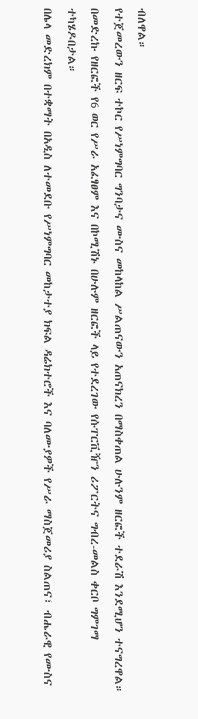ብለዋል።
የተጀመረውን ዘርፍ ተኮር የሥነምግባር ግንባታና ሙስና መከላከል ሥልጠናውን አጠናክረን በማስቀጠል ሁሉንም ዘርፎች ተደራሽ እንደሚሆን ተናግረዋል።
በመድረኩ የዘርፎች የ6 ወር የሥራ አፈፃፀም እና በኮሚሽኑ በሁሉም ዘርፎች ላይ የተደረገው የሱፐርቪዥን ሪፖርትና ግብረ-መልስ ቀርቦ ግምገማ ተካሄዶበታል።
በሌላ መድረክም በተቋማት በአዲስ ለተመደቡ የሥነምግባር መከታተያ ክፍል ዳሬክተሮች እና ባለሙያዎች የሥራ ማስጀመሪያ ስልጠና፣ ብሔራዊ የሙስና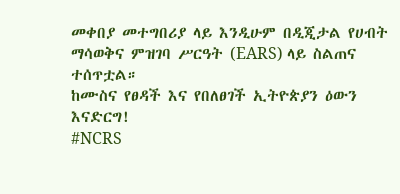መቀበያ መተግበሪያ ላይ እንዲሁም በዲጂታል የሀብት ማሳወቅና ምዝገባ ሥርዓት (EARS) ላይ ስልጠና ተሰጥቷል።
ከሙስና የፀዳች እና የበለፀገች ኢትዮጵያን ዕውን እናድርግ!
#NCRS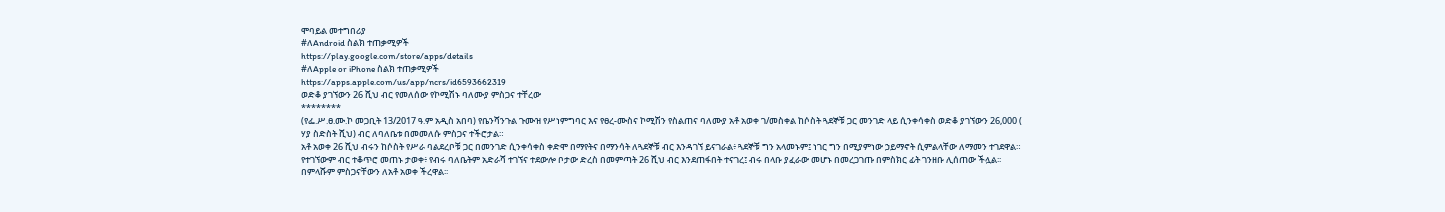ሞባይል መተግበሪያ
#ለAndroid ስልክ ተጠቃሚዎች
https://play.google.com/store/apps/details
#ለApple or iPhone ስልክ ተጠቃሚዎች
https://apps.apple.com/us/app/ncrs/id6593662319
ወድቆ ያገኘውን 26 ሺህ ብር የመለሰው የኮሚሽኑ ባለሙያ ምስጋና ተቸረው
********
(የፌ.ሥ.ፀ.ሙ.ኮ መጋቢት 13/2017 ዓ.ም አዲስ አበባ) የቤንሻንጉል ጉሙዝ የሥነምግባር እና የፀረ-ሙስና ኮሚሽን የስልጠና ባለሙያ አቶ አወቀ ገ/መስቀል ከሶስት ጓደኞቹ ጋር መንገድ ላይ ሲንቀሳቀስ ወድቆ ያገኘውን 26,000 ( ሃያ ስድስት ሺህ) ብር ለባለቤቱ በመመለሱ ምስጋና ተችሮታል።
አቶ አወቀ 26 ሺህ ብሩን ከሶስት የሥራ ባልደረቦቹ ጋር በመንገድ ሲንቀሳቀስ ቀድሞ በማየትና በማንሳት ለጓደኞቹ ብር እንዳገኘ ይናገራል፥ ጓደኞቹ ግን አላመኑም፤ ነገር ግን በሚያምነው ኃይማኖት ሲምልላቸው ለማመን ተገደዋል።
የተገኘውም ብር ተቆጥሮ መጠኑ ታወቀ፥ የብሩ ባለቤትም አድራሻ ተገኘና ተደውሎ ቦታው ድረስ በመምጣት 26 ሺህ ብር እንደጠፋበት ተናገረ፤ ብሩ በላቡ ያፈራው መሆኑ በመረጋገጡ በምስክር ፊት ገንዘቡ ሊሰጠው ችሏል፡፡ በምላሹም ምስጋናቸውን ለአቶ አወቀ ችረዋል፡፡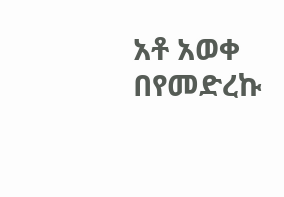አቶ አወቀ በየመድረኩ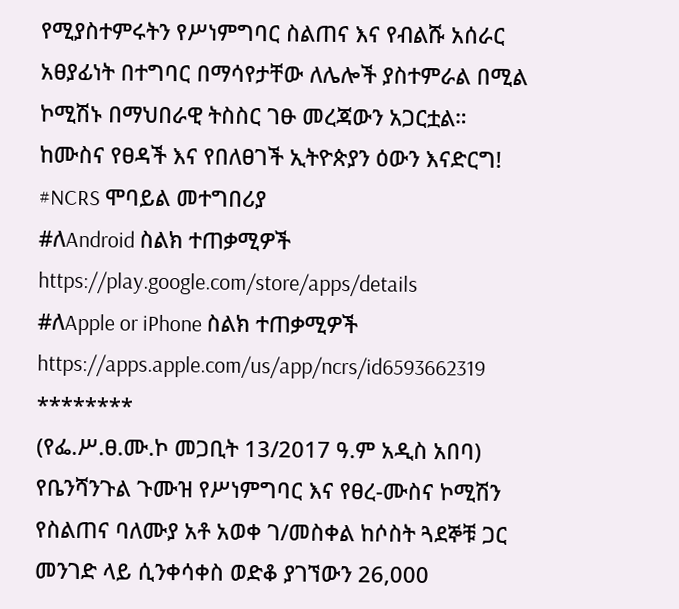የሚያስተምሩትን የሥነምግባር ስልጠና እና የብልሹ አሰራር አፀያፊነት በተግባር በማሳየታቸው ለሌሎች ያስተምራል በሚል ኮሚሽኑ በማህበራዊ ትስስር ገፁ መረጃውን አጋርቷል።
ከሙስና የፀዳች እና የበለፀገች ኢትዮጵያን ዕውን እናድርግ!
#NCRS ሞባይል መተግበሪያ
#ለAndroid ስልክ ተጠቃሚዎች
https://play.google.com/store/apps/details
#ለApple or iPhone ስልክ ተጠቃሚዎች
https://apps.apple.com/us/app/ncrs/id6593662319
********
(የፌ.ሥ.ፀ.ሙ.ኮ መጋቢት 13/2017 ዓ.ም አዲስ አበባ) የቤንሻንጉል ጉሙዝ የሥነምግባር እና የፀረ-ሙስና ኮሚሽን የስልጠና ባለሙያ አቶ አወቀ ገ/መስቀል ከሶስት ጓደኞቹ ጋር መንገድ ላይ ሲንቀሳቀስ ወድቆ ያገኘውን 26,000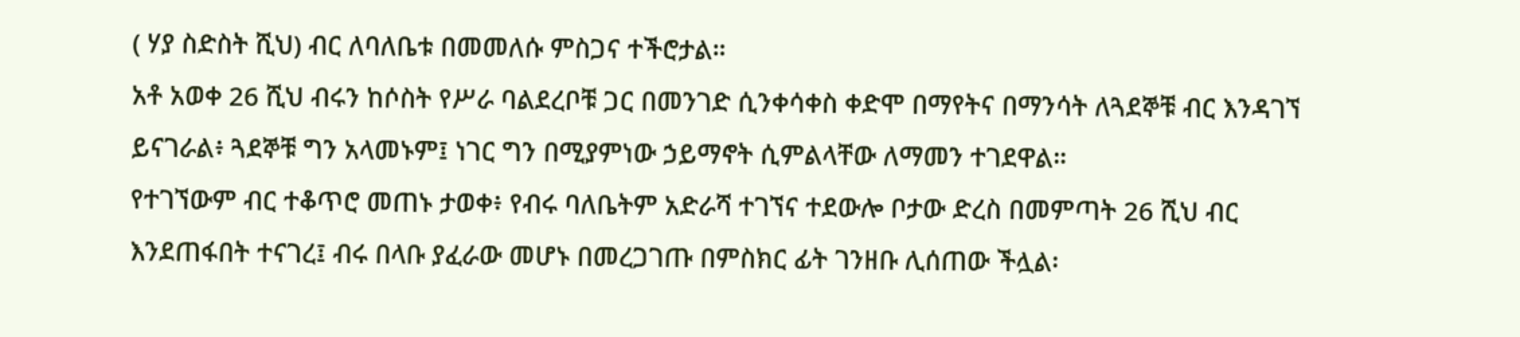( ሃያ ስድስት ሺህ) ብር ለባለቤቱ በመመለሱ ምስጋና ተችሮታል።
አቶ አወቀ 26 ሺህ ብሩን ከሶስት የሥራ ባልደረቦቹ ጋር በመንገድ ሲንቀሳቀስ ቀድሞ በማየትና በማንሳት ለጓደኞቹ ብር እንዳገኘ ይናገራል፥ ጓደኞቹ ግን አላመኑም፤ ነገር ግን በሚያምነው ኃይማኖት ሲምልላቸው ለማመን ተገደዋል።
የተገኘውም ብር ተቆጥሮ መጠኑ ታወቀ፥ የብሩ ባለቤትም አድራሻ ተገኘና ተደውሎ ቦታው ድረስ በመምጣት 26 ሺህ ብር እንደጠፋበት ተናገረ፤ ብሩ በላቡ ያፈራው መሆኑ በመረጋገጡ በምስክር ፊት ገንዘቡ ሊሰጠው ችሏል፡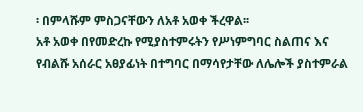፡ በምላሹም ምስጋናቸውን ለአቶ አወቀ ችረዋል፡፡
አቶ አወቀ በየመድረኩ የሚያስተምሩትን የሥነምግባር ስልጠና እና የብልሹ አሰራር አፀያፊነት በተግባር በማሳየታቸው ለሌሎች ያስተምራል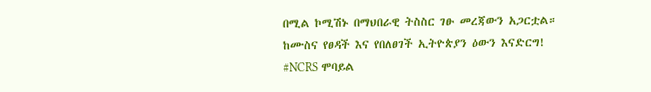በሚል ኮሚሽኑ በማህበራዊ ትስስር ገፁ መረጃውን አጋርቷል።
ከሙስና የፀዳች እና የበለፀገች ኢትዮጵያን ዕውን እናድርግ!
#NCRS ሞባይል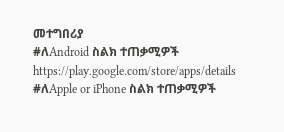መተግበሪያ
#ለAndroid ስልክ ተጠቃሚዎች
https://play.google.com/store/apps/details
#ለApple or iPhone ስልክ ተጠቃሚዎች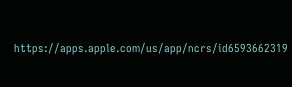https://apps.apple.com/us/app/ncrs/id6593662319